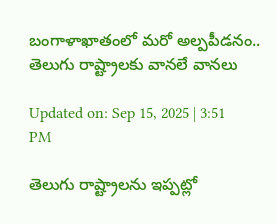బంగాళాఖాతంలో మరో అల్పపీడనం.. తెలుగు రాష్ట్రాలకు వానలే వానలు

Updated on: Sep 15, 2025 | 3:51 PM

తెలుగు రాష్ట్రాలను ఇప్పట్లో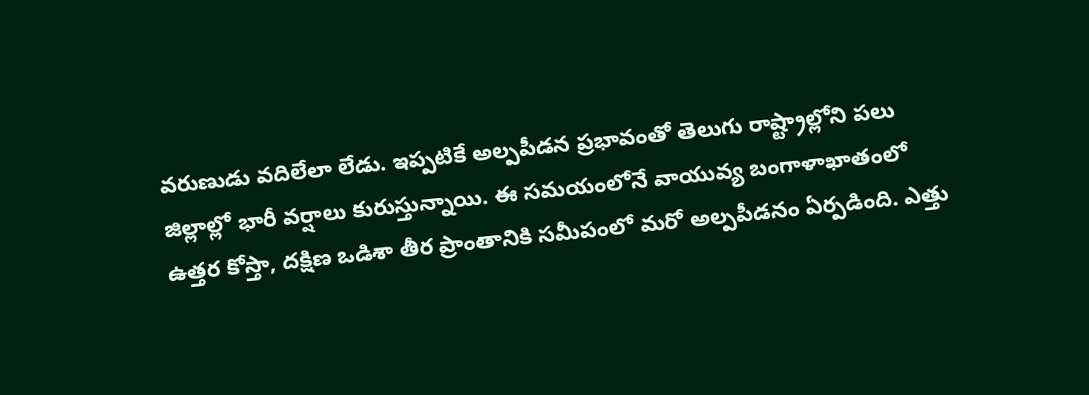వరుణుడు వదిలేలా లేడు. ఇప్పటికే అల్పపీడన ప్రభావంతో తెలుగు రాష్ట్రాల్లోని పలు జిల్లాల్లో భారీ వర్షాలు కురుస్తున్నాయి. ఈ సమయంలోనే వాయువ్య బంగాళాఖాతంలో ఉత్తర కోస్తా, దక్షిణ ఒడిశా తీర ప్రాంతానికి సమీపంలో మరో అల్పపీడనం ఏర్పడింది. ఎత్తు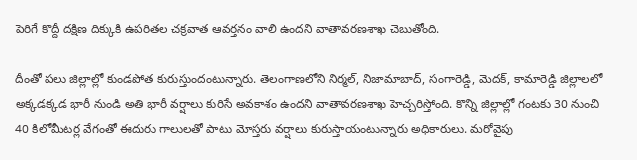పెరిగే కొద్దీ దక్షిణ దిక్కుకి ఉపరితల చక్రవాత ఆవర్తనం వాలి ఉందని వాతావరణశాఖ చెబుతోంది.

దీంతో పలు జిల్లాల్లో కుండపోత కురుస్తుందంటున్నారు. తెలంగాణలోని నిర్మల్, నిజామాబాద్, సంగారెడ్డి, మెదక్, కామారెడ్డి జిల్లాలలో అక్కడక్కడ భారీ నుండి అతి భారీ వర్షాలు కురిసే అవకాశం ఉందని వాతావరణశాఖ హెచ్చరిస్తోంది. కొన్ని జిల్లాల్లో గంటకు 30 నుంచి 40 కిలోమీటర్ల వేగంతో ఈదురు గాలులతో పాటు మోస్తరు వర్షాలు కురుస్తాయంటున్నారు అధికారులు. మరోవైపు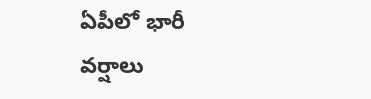ఏపీలో భారీ వర్షాలు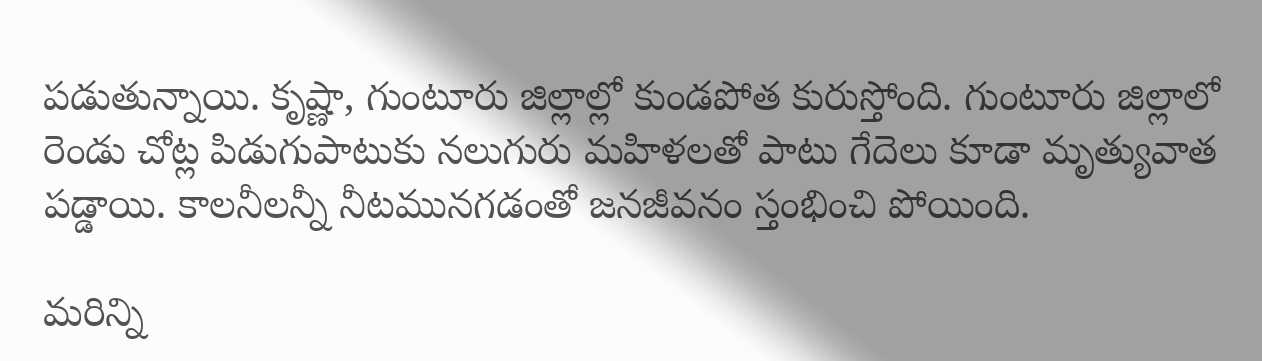పడుతున్నాయి. కృష్ణా, గుంటూరు జిల్లాల్లో కుండపోత కురుస్తోంది. గుంటూరు జిల్లాలో రెండు చోట్ల పిడుగుపాటుకు నలుగురు మహిళలతో పాటు గేదెలు కూడా మృత్యువాత పడ్డాయి. కాలనీలన్నీ నీటమునగడంతో జనజీవనం స్తంభించి పోయింది.

మరిన్ని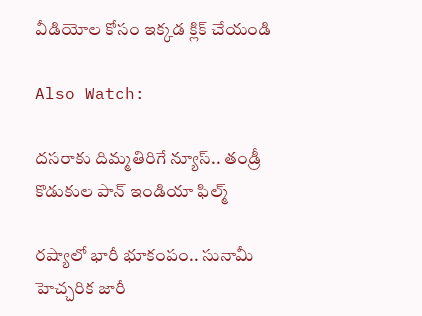వీడియోల కోసం ఇక్కడ క్లిక్ చేయండి

Also Watch:

దసరాకు దిమ్మతిరిగే న్యూస్.. తండ్రీ కొడుకుల పాన్ ఇండియా ఫిల్మ్

రష్యాలో భారీ భూకంపం.. సునామీ హెచ్చరిక జారీ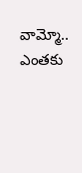వామ్మో.. ఎంతకు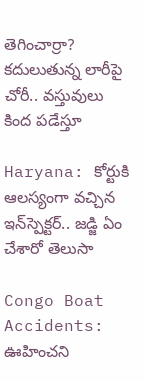తెగించార్రా? కదులుతున్న లారీపై చోరీ.. వస్తువులు కింద పడేస్తూ

Haryana: కోర్టుకి ఆలస్యంగా వచ్చిన ఇన్‌స్పెక్టర్‌.. జడ్జి ఏం చేశారో తెలుసా

Congo Boat Accidents: ఊహించని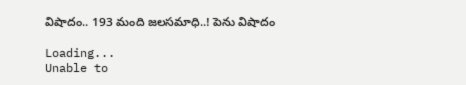విషాదం.. 193 మంది జలసమాధి..! పెను విషాదం

Loading...
Unable to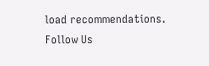load recommendations.
Follow Us